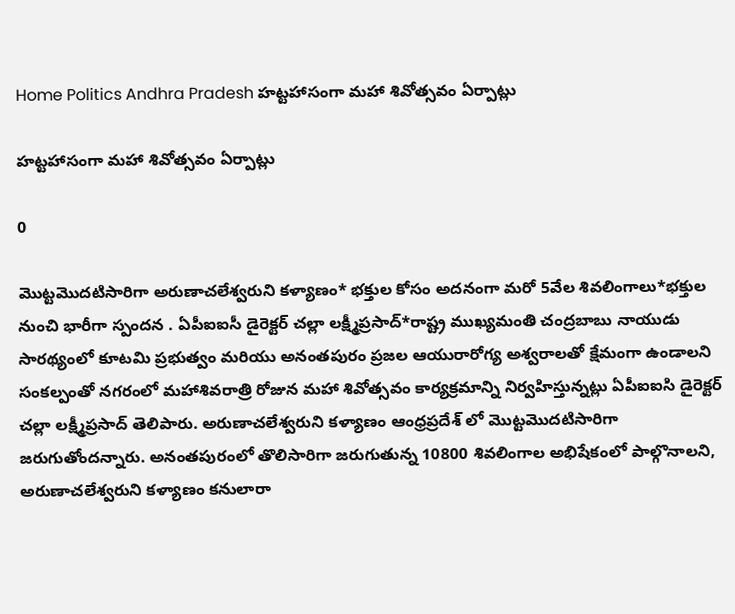Home Politics Andhra Pradesh హట్టహాసంగా మహా శివోత్సవం ఏర్పాట్లు

హట్టహాసంగా మహా శివోత్సవం ఏర్పాట్లు

0

మొట్టమొదటిసారిగా అరుణాచలేశ్వరుని కళ్యాణం* భక్తుల కోసం అదనంగా మరో 5వేల శివలింగాలు*భక్తుల నుంచి భారీగా స్పందన . ఏపీఐఐసీ డైరెక్టర్ చల్లా లక్ష్మీప్రసాద్*రాష్ట్ర ముఖ్యమంతి చంద్రబాబు నాయుడు సారథ్యంలో కూటమి ప్రభుత్వం మరియు అనంతపురం ప్రజల ఆయురారోగ్య అశ్వరాలతో క్షేమంగా ఉండాలని సంకల్పంతో నగరంలో మహాశివరాత్రి రోజున మహా శివోత్సవం కార్యక్రమాన్ని నిర్వహిస్తున్నట్లు ఏపీఐఐసి డైరెక్టర్ చల్లా లక్ష్మీప్రసాద్ తెలిపారు. అరుణాచలేశ్వరుని కళ్యాణం ఆంధ్రప్రదేశ్ లో మొట్టమొదటిసారిగా జరుగుతోందన్నారు. అనంతపురంలో తొలిసారిగా జరుగుతున్న 10800 శివలింగాల అభిషేకంలో పాల్గొనాలని, అరుణాచలేశ్వరుని కళ్యాణం కనులారా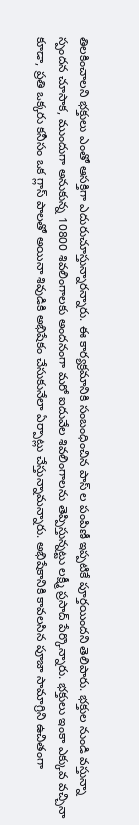తిలకించాలని భక్తులు ఎంతో ఆసక్తిగా ఎదురుచూస్తున్నారన్నారు. ఈ కార్యక్రమానికి సంబంధించిన పాస్ ల పంపిణీ ఇప్పటికే పూర్తయిందని తెలిపారు. భక్తుల నుండి వస్తున్నా స్పందన చూసాక, ముందుగా అనుకున్న 10800 శివలింగాలకు అందనంగా మరో ఐదువేల శివలింగాలను తెప్పిస్తున్నట్టు లక్ష్మీ ప్రసాద్ పేర్కొన్నారు. భక్తులు ఇంకా ఎక్కువ వచ్చినా కూడా, ప్రతి ఒక్కరు కనీసం ఒక గ్లాస్ పాలతో అయినా శివుడికి అభిషేకం చేసుకునేలా ఏర్పాట్లు చేస్తున్నామన్నారు. అభిషేకానికి కావలసిన పూజా సామాగ్రిని ఉచితంగా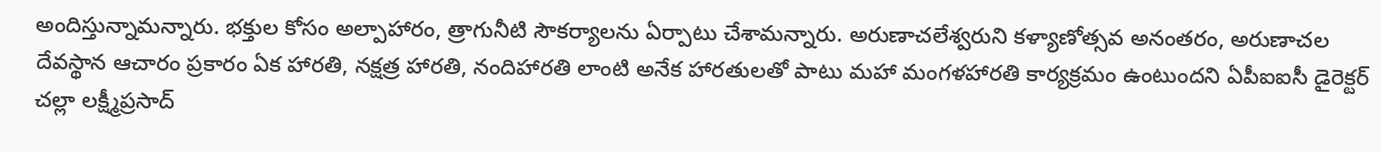అందిస్తున్నామన్నారు. భక్తుల కోసం అల్పాహారం, త్రాగునీటి సౌకర్యాలను ఏర్పాటు చేశామన్నారు. అరుణాచలేశ్వరుని కళ్యాణోత్సవ అనంతరం, అరుణాచల దేవస్థాన ఆచారం ప్రకారం ఏక హారతి, నక్షత్ర హారతి, నందిహారతి లాంటి అనేక హారతులతో పాటు మహా మంగళహారతి కార్యక్రమం ఉంటుందని ఏపీఐఐసీ డైరెక్టర్ చల్లా లక్ష్మీప్రసాద్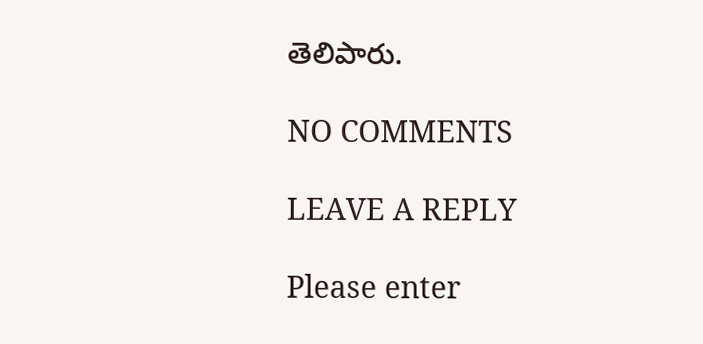తెలిపారు.

NO COMMENTS

LEAVE A REPLY

Please enter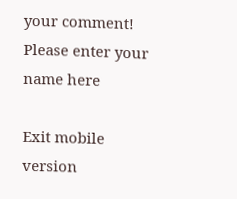your comment!
Please enter your name here

Exit mobile version